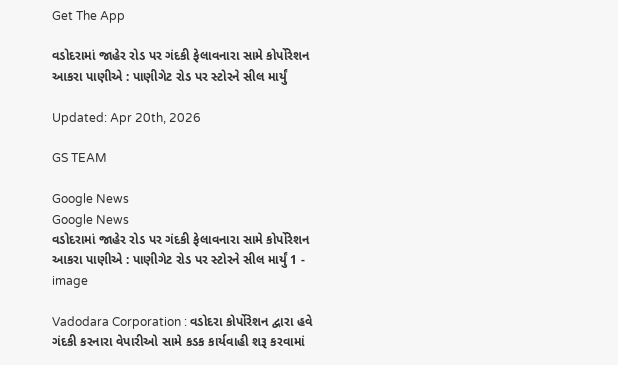Get The App

વડોદરામાં જાહેર રોડ પર ગંદકી ફેલાવનારા સામે કોર્પોરેશન આકરા પાણીએ : પાણીગેટ રોડ પર સ્ટોરને સીલ માર્યું

Updated: Apr 20th, 2026

GS TEAM

Google News
Google News
વડોદરામાં જાહેર રોડ પર ગંદકી ફેલાવનારા સામે કોર્પોરેશન આકરા પાણીએ : પાણીગેટ રોડ પર સ્ટોરને સીલ માર્યું 1 - image

Vadodara Corporation : વડોદરા કોર્પોરેશન દ્વારા હવે ગંદકી કરનારા વેપારીઓ સામે કડક કાર્યવાહી શરૂ કરવામાં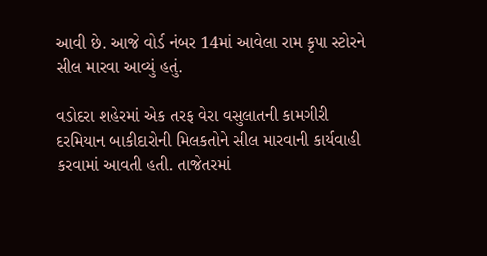આવી છે. આજે વોર્ડ નંબર 14માં આવેલા રામ કૃપા સ્ટોરને સીલ મારવા આવ્યું હતું.

વડોદરા શહેરમાં એક તરફ વેરા વસુલાતની કામગીરી દરમિયાન બાકીદારોની મિલકતોને સીલ મારવાની કાર્યવાહી કરવામાં આવતી હતી. તાજેતરમાં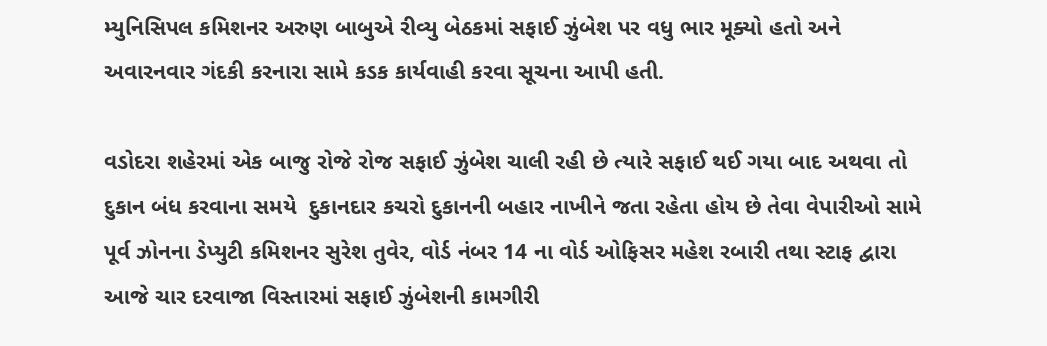મ્યુનિસિપલ કમિશનર અરુણ બાબુએ રીવ્યુ બેઠકમાં સફાઈ ઝુંબેશ પર વધુ ભાર મૂક્યો હતો અને અવારનવાર ગંદકી કરનારા સામે કડક કાર્યવાહી કરવા સૂચના આપી હતી.

વડોદરા શહેરમાં એક બાજુ રોજે રોજ સફાઈ ઝુંબેશ ચાલી રહી છે ત્યારે સફાઈ થઈ ગયા બાદ અથવા તો દુકાન બંધ કરવાના સમયે  દુકાનદાર કચરો દુકાનની બહાર નાખીને જતા રહેતા હોય છે તેવા વેપારીઓ સામે પૂર્વ ઝોનના ડેપ્યુટી કમિશનર સુરેશ તુવેર, વોર્ડ નંબર 14 ના વોર્ડ ઓફિસર મહેશ રબારી તથા સ્ટાફ દ્વારા આજે ચાર દરવાજા વિસ્તારમાં સફાઈ ઝુંબેશની કામગીરી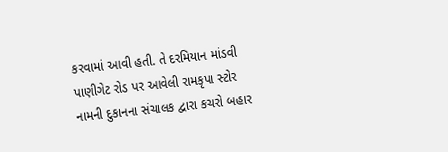કરવામાં આવી હતી. તે દરમિયાન માંડવી પાણીગેટ રોડ પર આવેલી રામકૃપા સ્ટોર નામની દુકાનના સંચાલક દ્વારા કચરો બહાર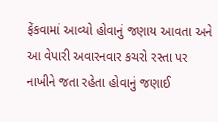ફેંકવામાં આવ્યો હોવાનું જણાય આવતા અને આ વેપારી અવારનવાર કચરો રસ્તા પર નાખીને જતા રહેતા હોવાનું જણાઈ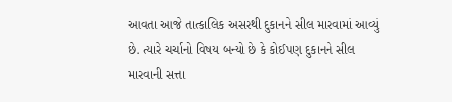આવતા આજે તાત્કાલિક અસરથી દુકાનને સીલ મારવામાં આવ્યું છે. ત્યારે ચર્ચાનો વિષય બન્યો છે કે કોઈપણ દુકાનને સીલ મારવાની સત્તા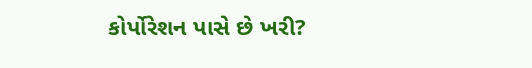કોર્પોરેશન પાસે છે ખરી?